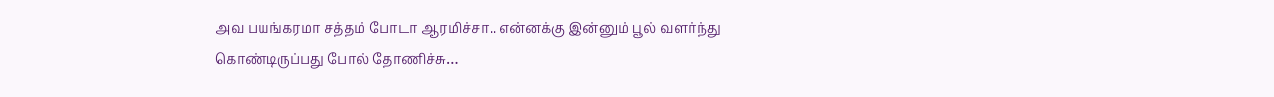அவ பயங்கரமா சத்தம் போடா ஆரமிச்சா.. என்னக்கு இன்னும் பூல் வளர்ந்து கொண்டிருப்பது போல் தோணிச்சு…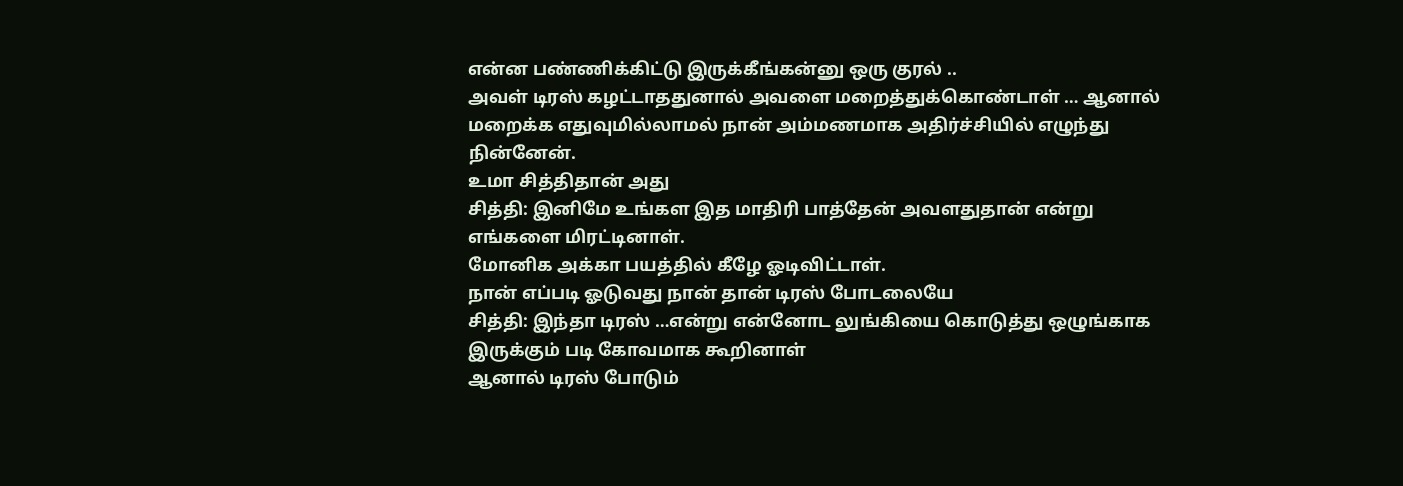என்ன பண்ணிக்கிட்டு இருக்கீங்கன்னு ஒரு குரல் ..
அவள் டிரஸ் கழட்டாததுனால் அவளை மறைத்துக்கொண்டாள் … ஆனால் மறைக்க எதுவுமில்லாமல் நான் அம்மணமாக அதிர்ச்சியில் எழுந்து நின்னேன்.
உமா சித்திதான் அது
சித்தி: இனிமே உங்கள இத மாதிரி பாத்தேன் அவளதுதான் என்று எங்களை மிரட்டினாள்.
மோனிக அக்கா பயத்தில் கீழே ஓடிவிட்டாள்.
நான் எப்படி ஓடுவது நான் தான் டிரஸ் போடலையே
சித்தி: இந்தா டிரஸ் …என்று என்னோட லுங்கியை கொடுத்து ஒழுங்காக இருக்கும் படி கோவமாக கூறினாள்
ஆனால் டிரஸ் போடும்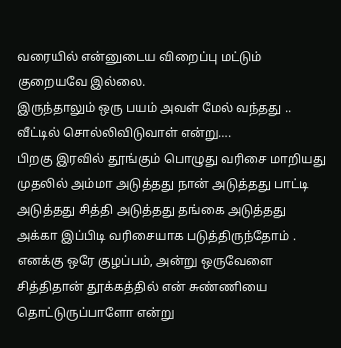வரையில் என்னுடைய விறைப்பு மட்டும் குறையவே இல்லை.
இருந்தாலும் ஒரு பயம் அவள் மேல் வந்தது .. வீட்டில் சொல்லிவிடுவாள் என்று….
பிறகு இரவில் தூங்கும் பொழுது வரிசை மாறியது
முதலில் அம்மா அடுத்தது நான் அடுத்தது பாட்டி அடுத்தது சித்தி அடுத்தது தங்கை அடுத்தது அக்கா இப்பிடி வரிசையாக படுத்திருந்தோம் .
எனக்கு ஒரே குழப்பம், அன்று ஒருவேளை சித்திதான் தூக்கத்தில் என் சுண்ணியை தொட்டுருப்பாளோ என்று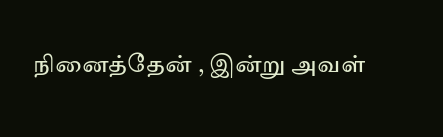நினைத்தேன் , இன்று அவள்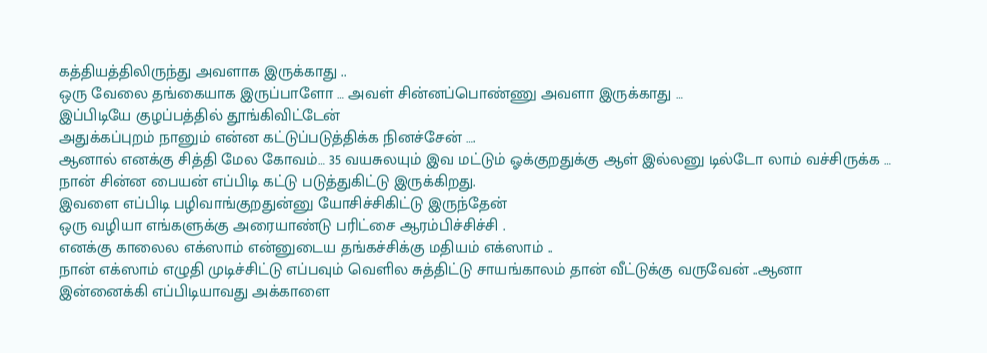கத்தியத்திலிருந்து அவளாக இருக்காது ..
ஒரு வேலை தங்கையாக இருப்பாளோ … அவள் சின்னப்பொண்ணு அவளா இருக்காது …
இப்பிடியே குழப்பத்தில் தூங்கிவிட்டேன்
அதுக்கப்புறம் நானும் என்ன கட்டுப்படுத்திக்க நினச்சேன் ….
ஆனால் எனக்கு சித்தி மேல கோவம்… 35 வயசுலயும் இவ மட்டும் ஓக்குறதுக்கு ஆள் இல்லனு டில்டோ லாம் வச்சிருக்க …
நான் சின்ன பையன் எப்பிடி கட்டு படுத்துகிட்டு இருக்கிறது.
இவளை எப்பிடி பழிவாங்குறதுன்னு யோசிச்சிகிட்டு இருந்தேன்
ஒரு வழியா எங்களுக்கு அரையாண்டு பரிட்சை ஆரம்பிச்சிச்சி .
எனக்கு காலைல எக்ஸாம் என்னுடைய தங்கச்சிக்கு மதியம் எக்ஸாம் ..
நான் எக்ஸாம் எழுதி முடிச்சிட்டு எப்பவும் வெளில சுத்திட்டு சாயங்காலம் தான் வீட்டுக்கு வருவேன் ..ஆனா இன்னைக்கி எப்பிடியாவது அக்காளை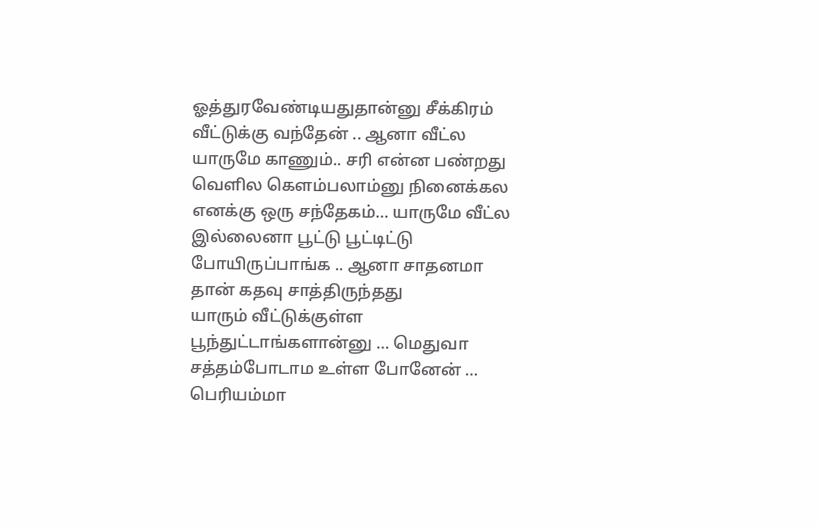ஓத்துரவேண்டியதுதான்னு சீக்கிரம் வீட்டுக்கு வந்தேன் .. ஆனா வீட்ல யாருமே காணும்.. சரி என்ன பண்றது வெளில கெளம்பலாம்னு நினைக்கல எனக்கு ஒரு சந்தேகம்… யாருமே வீட்ல இல்லைனா பூட்டு பூட்டிட்டு போயிருப்பாங்க .. ஆனா சாதனமா தான் கதவு சாத்திருந்தது
யாரும் வீட்டுக்குள்ள பூந்துட்டாங்களான்னு … மெதுவா சத்தம்போடாம உள்ள போனேன் … பெரியம்மா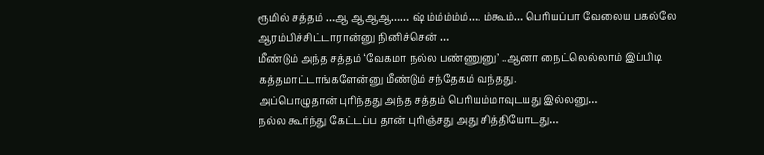ரூமில் சத்தம் …ஆ ஆஆஆ…… ஷ் ம்ம்ம்ம்ம்…. ம்கூம்… பெரியப்பா வேலைய பகல்லே ஆரம்பிச்சிட்டாரான்னு நினிச்சென் …
மீண்டும் அந்த சத்தம் ‘வேகமா நல்ல பண்ணுனு’ ..ஆனா நைட்லெல்லாம் இப்பிடி கத்தமாட்டாங்களேன்னு மீண்டும் சந்தேகம் வந்தது.
அப்பொழுதான் புரிந்தது அந்த சத்தம் பெரியம்மாவுடயது இல்லனு…
நல்ல கூர்ந்து கேட்டப்ப தான் புரிஞ்சது அது சித்தியோடது…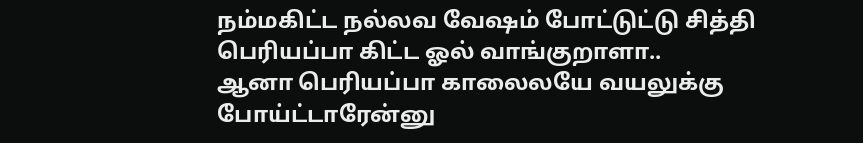நம்மகிட்ட நல்லவ வேஷம் போட்டுட்டு சித்தி பெரியப்பா கிட்ட ஓல் வாங்குறாளா..
ஆனா பெரியப்பா காலைலயே வயலுக்கு போய்ட்டாரேன்னு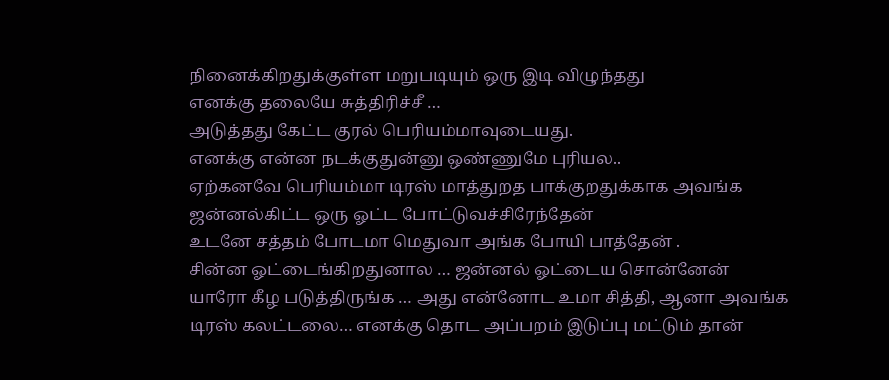நினைக்கிறதுக்குள்ள மறுபடியும் ஒரு இடி விழுந்தது
எனக்கு தலையே சுத்திரிச்சீ …
அடுத்தது கேட்ட குரல் பெரியம்மாவுடையது.
எனக்கு என்ன நடக்குதுன்னு ஒண்ணுமே புரியல..
ஏற்கனவே பெரியம்மா டிரஸ் மாத்துறத பாக்குறதுக்காக அவங்க ஜன்னல்கிட்ட ஒரு ஓட்ட போட்டுவச்சிரேந்தேன்
உடனே சத்தம் போடமா மெதுவா அங்க போயி பாத்தேன் .
சின்ன ஓட்டைங்கிறதுனால … ஜன்னல் ஓட்டைய சொன்னேன்
யாரோ கீழ படுத்திருங்க … அது என்னோட உமா சித்தி, ஆனா அவங்க டிரஸ் கலட்டலை… எனக்கு தொட அப்பறம் இடுப்பு மட்டும் தான்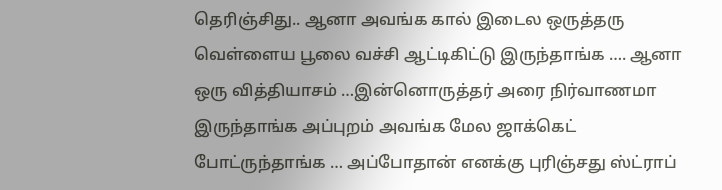தெரிஞ்சிது.. ஆனா அவங்க கால் இடைல ஒருத்தரு வெள்ளைய பூலை வச்சி ஆட்டிகிட்டு இருந்தாங்க …. ஆனா ஒரு வித்தியாசம் …இன்னொருத்தர் அரை நிர்வாணமா இருந்தாங்க அப்புறம் அவங்க மேல ஜாக்கெட் போட்ருந்தாங்க … அப்போதான் எனக்கு புரிஞ்சது ஸ்ட்ராப்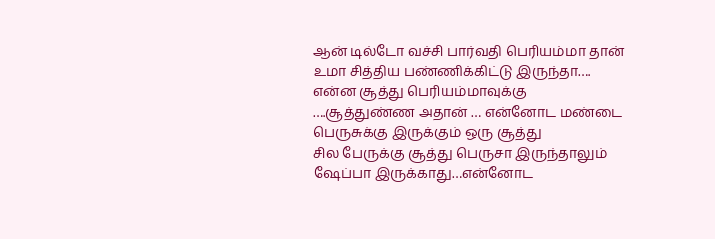ஆன் டில்டோ வச்சி பார்வதி பெரியம்மா தான் உமா சித்திய பண்ணிக்கிட்டு இருந்தா….
என்ன சூத்து பெரியம்மாவுக்கு ….சூத்துண்ண அதான் … என்னோட மண்டை பெருசுக்கு இருக்கும் ஒரு சூத்து
சில பேருக்கு சூத்து பெருசா இருந்தாலும் ஷேப்பா இருக்காது…என்னோட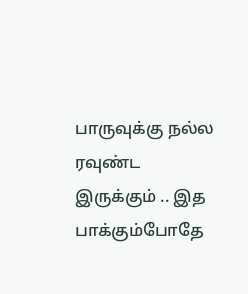பாருவுக்கு நல்ல ரவுண்ட இருக்கும் .. இத பாக்கும்போதே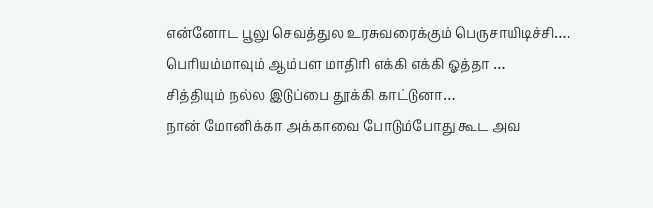என்னோட பூலு செவத்துல உரசுவரைக்கும் பெருசாயிடிச்சி….
பெரியம்மாவும் ஆம்பள மாதிரி எக்கி எக்கி ஓத்தா …
சித்தியும் நல்ல இடுப்பை தூக்கி காட்டுனா…
நான் மோனிக்கா அக்காவை போடும்போது கூட அவ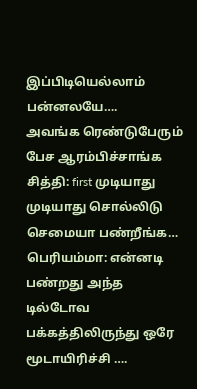இப்பிடியெல்லாம் பன்னலயே….
அவங்க ரெண்டுபேரும் பேச ஆரம்பிச்சாங்க
சித்தி: first முடியாது முடியாது சொல்லிடு செமையா பண்றீங்க…
பெரியம்மா: என்னடி பண்றது அந்த டில்டோவ பக்கத்திலிருந்து ஒரே மூடாயிரிச்சி ….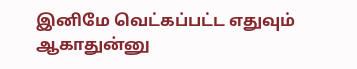இனிமே வெட்கப்பட்ட எதுவும் ஆகாதுன்னு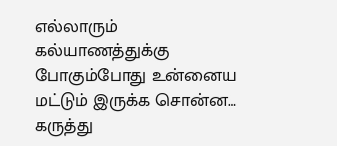எல்லாரும் கல்யாணத்துக்கு போகும்போது உன்னைய மட்டும் இருக்க சொன்ன…
கருத்து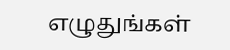எழுதுங்கள்